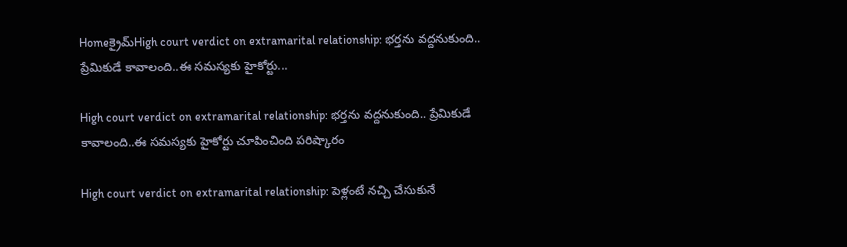Homeక్రైమ్‌High court verdict on extramarital relationship: భర్తను వద్దనుకుంది.. ప్రేమికుడే కావాలంది..ఈ సమస్యకు హైకోర్టు...

High court verdict on extramarital relationship: భర్తను వద్దనుకుంది.. ప్రేమికుడే కావాలంది..ఈ సమస్యకు హైకోర్టు చూపించింది పరిష్కారం

High court verdict on extramarital relationship: పెళ్లంటే నచ్చి చేసుకునే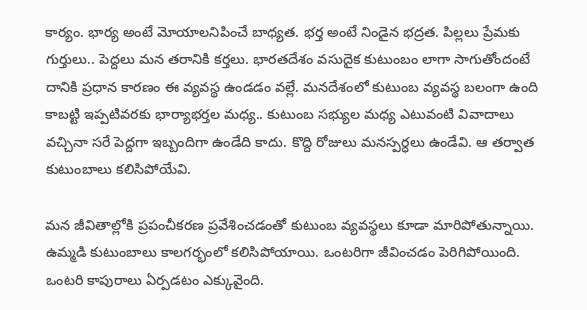కార్యం. భార్య అంటే మోయాలనిపించే బాధ్యత. భర్త అంటే నిండైన భద్రత. పిల్లలు ప్రేమకు గుర్తులు.. పెద్దలు మన తరానికి కర్తలు. భారతదేశం వసుదైక కుటుంబం లాగా సాగుతోందంటే దానికి ప్రధాన కారణం ఈ వ్యవస్థ ఉండడం వల్లే. మనదేశంలో కుటుంబ వ్యవస్థ బలంగా ఉంది కాబట్టి ఇప్పటివరకు భార్యాభర్తల మధ్య.. కుటుంబ సభ్యుల మధ్య ఎటువంటి వివాదాలు వచ్చినా సరే పెద్దగా ఇబ్బందిగా ఉండేది కాదు. కొద్ది రోజులు మనస్పర్ధలు ఉండేవి. ఆ తర్వాత కుటుంబాలు కలిసిపోయేవి.

మన జీవితాల్లోకి ప్రపంచీకరణ ప్రవేశించడంతో కుటుంబ వ్యవస్థలు కూడా మారిపోతున్నాయి. ఉమ్మడి కుటుంబాలు కాలగర్భంలో కలిసిపోయాయి. ఒంటరిగా జీవించడం పెరిగిపోయింది. ఒంటరి కాపురాలు ఏర్పడటం ఎక్కువైంది.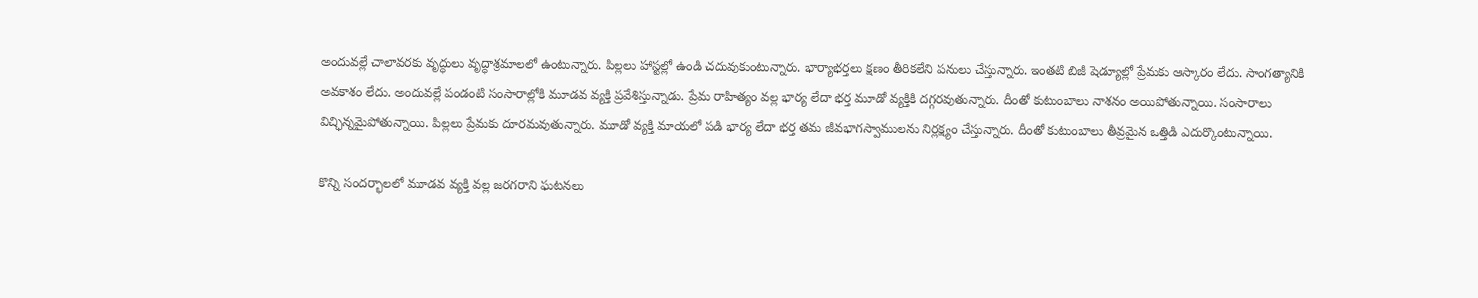అందువల్లే చాలావరకు వృద్ధులు వృద్ధాశ్రమాలలో ఉంటున్నారు. పిల్లలు హాస్టల్లో ఉండి చదువుకుంటున్నారు. భార్యాభర్తలు క్షణం తీరికలేని పనులు చేస్తున్నారు. ఇంతటి బిజీ షెడ్యూల్లో ప్రేమకు ఆస్కారం లేదు. సాంగత్యానికి అవకాశం లేదు. అందువల్లే పండంటి సంసారాల్లోకి మూడవ వ్యక్తి ప్రవేశిస్తున్నాడు. ప్రేమ రాహిత్యం వల్ల భార్య లేదా భర్త మూడో వ్యక్తికి దగ్గరవుతున్నారు. దీంతో కుటుంబాలు నాశనం అయిపోతున్నాయి. సంసారాలు విచ్ఛిన్నమైపోతున్నాయి. పిల్లలు ప్రేమకు దూరమవుతున్నారు. మూడో వ్యక్తి మాయలో పడి భార్య లేదా భర్త తమ జీవభాగస్వాములను నిర్లక్ష్యం చేస్తున్నారు. దీంతో కుటుంబాలు తీవ్రమైన ఒత్తిడి ఎదుర్కొంటున్నాయి.

కొన్ని సందర్భాలలో మూడవ వ్యక్తి వల్ల జరగరాని ఘటనలు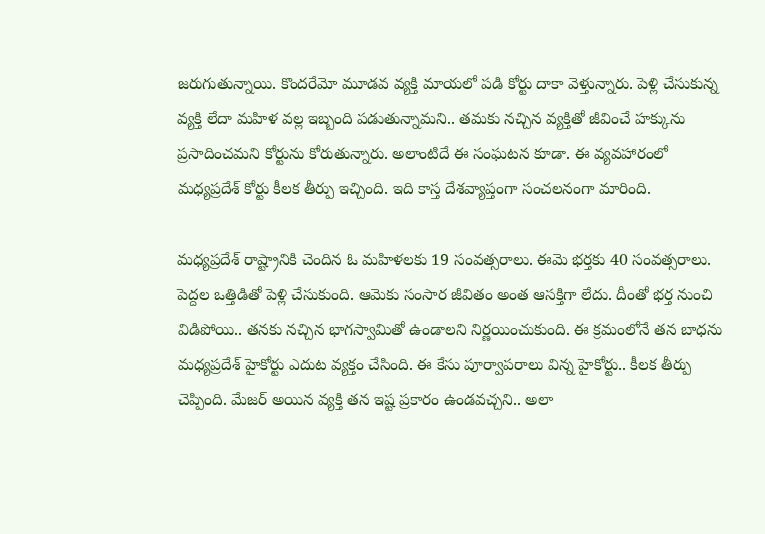జరుగుతున్నాయి. కొందరేమో మూడవ వ్యక్తి మాయలో పడి కోర్టు దాకా వెళ్తున్నారు. పెళ్లి చేసుకున్న వ్యక్తి లేదా మహిళ వల్ల ఇబ్బంది పడుతున్నామని.. తమకు నచ్చిన వ్యక్తితో జీవించే హక్కును ప్రసాదించమని కోర్టును కోరుతున్నారు. అలాంటిదే ఈ సంఘటన కూడా. ఈ వ్యవహారంలో మధ్యప్రదేశ్ కోర్టు కీలక తీర్పు ఇచ్చింది. ఇది కాస్త దేశవ్యాప్తంగా సంచలనంగా మారింది.

మధ్యప్రదేశ్ రాష్ట్రానికి చెందిన ఓ మహిళలకు 19 సంవత్సరాలు. ఈమె భర్తకు 40 సంవత్సరాలు. పెద్దల ఒత్తిడితో పెళ్లి చేసుకుంది. ఆమెకు సంసార జీవితం అంత ఆసక్తిగా లేదు. దీంతో భర్త నుంచి విడిపోయి.. తనకు నచ్చిన భాగస్వామితో ఉండాలని నిర్ణయించుకుంది. ఈ క్రమంలోనే తన బాధను మధ్యప్రదేశ్ హైకోర్టు ఎదుట వ్యక్తం చేసింది. ఈ కేసు పూర్వాపరాలు విన్న హైకోర్టు.. కీలక తీర్పు చెప్పింది. మేజర్ అయిన వ్యక్తి తన ఇష్ట ప్రకారం ఉండవచ్చని.. అలా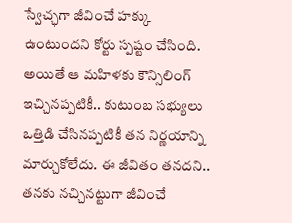స్వేచ్ఛగా జీవించే హక్కు ఉంటుందని కోర్టు స్పష్టం చేసింది. అయితే ఆ మహిళకు కౌన్సిలింగ్ ఇచ్చినప్పటికీ.. కుటుంబ సభ్యులు ఒత్తిడి చేసినప్పటికీ తన నిర్ణయాన్ని మార్చుకోలేదు. ఈ జీవితం తనదని.. తనకు నచ్చినట్టుగా జీవించే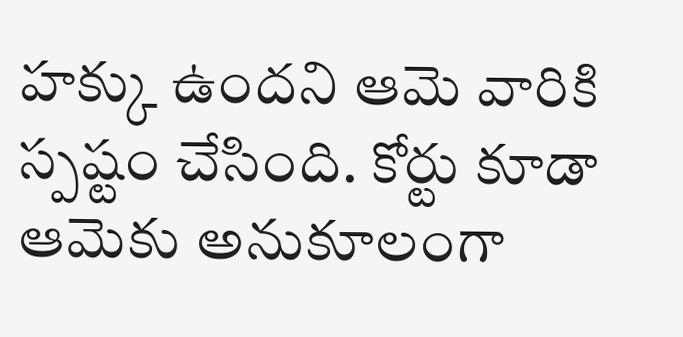హక్కు ఉందని ఆమె వారికి స్పష్టం చేసింది. కోర్టు కూడా ఆమెకు అనుకూలంగా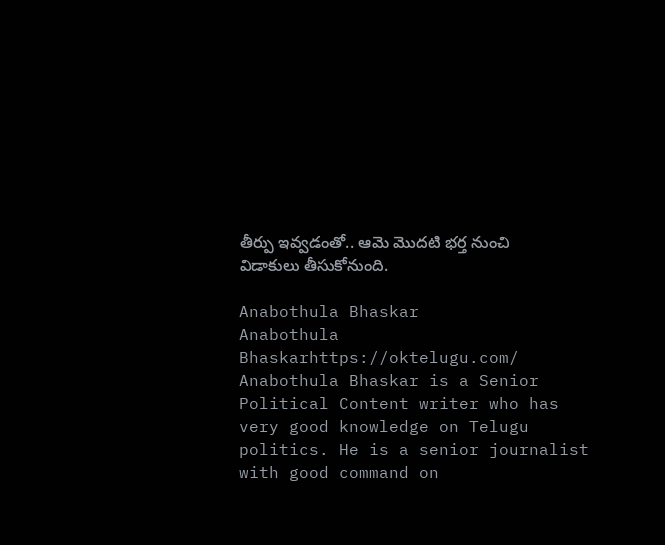తీర్పు ఇవ్వడంతో.. ఆమె మొదటి భర్త నుంచి విడాకులు తీసుకోనుంది.

Anabothula Bhaskar
Anabothula Bhaskarhttps://oktelugu.com/
Anabothula Bhaskar is a Senior Political Content writer who has very good knowledge on Telugu politics. He is a senior journalist with good command on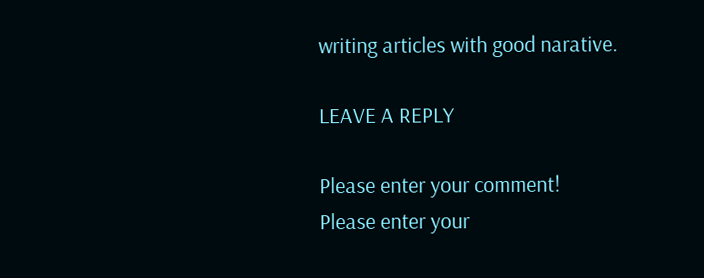writing articles with good narative.

LEAVE A REPLY

Please enter your comment!
Please enter your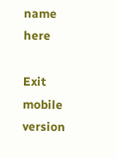name here

Exit mobile version